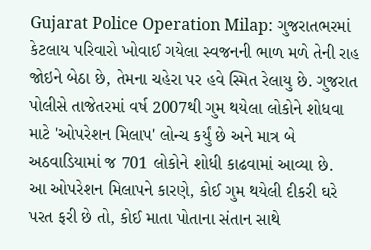Gujarat Police Operation Milap: ગુજરાતભરમાં કેટલાય પરિવારો ખોવાઈ ગયેલા સ્વજનની ભાળ મળે તેની રાહ જોઇને બેઠા છે, તેમના ચહેરા પર હવે સ્મિત રેલાયુ છે. ગુજરાત પોલીસે તાજેતરમાં વર્ષ 2007થી ગુમ થયેલા લોકોને શોધવા માટે 'ઓપરેશન મિલાપ' લોન્ચ કર્યું છે અને માત્ર બે અઠવાડિયામાં જ 701 લોકોને શોધી કાઢવામાં આવ્યા છે.
આ ઓપરેશન મિલાપને કારણે, કોઈ ગુમ થયેલી દીકરી ઘરે પરત ફરી છે તો, કોઈ માતા પોતાના સંતાન સાથે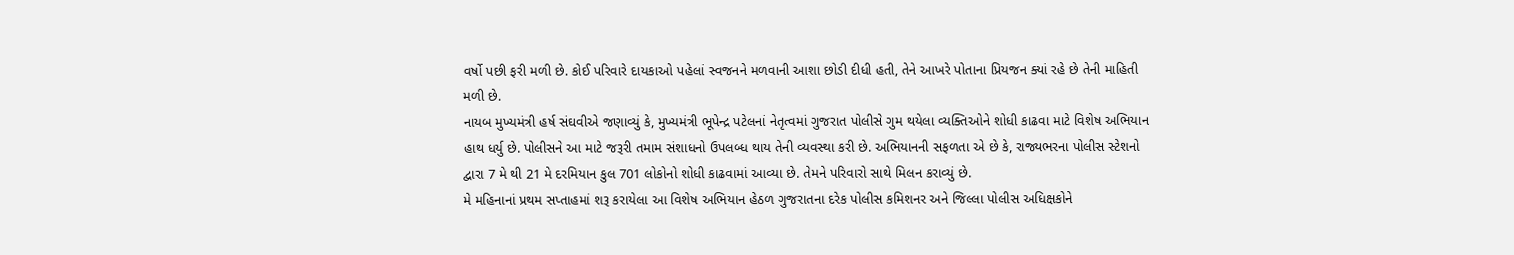વર્ષો પછી ફરી મળી છે. કોઈ પરિવારે દાયકાઓ પહેલાં સ્વજનને મળવાની આશા છોડી દીધી હતી, તેને આખરે પોતાના પ્રિયજન ક્યાં રહે છે તેની માહિતી મળી છે.
નાયબ મુખ્યમંત્રી હર્ષ સંઘવીએ જણાવ્યું કે, મુખ્યમંત્રી ભૂપેન્દ્ર પટેલનાં નેતૃત્વમાં ગુજરાત પોલીસે ગુમ થયેલા વ્યક્તિઓને શોધી કાઢવા માટે વિશેષ અભિયાન હાથ ધર્યુ છે. પોલીસને આ માટે જરૂરી તમામ સંશાધનો ઉપલબ્ધ થાય તેની વ્યવસ્થા કરી છે. અભિયાનની સફળતા એ છે કે, રાજ્યભરના પોલીસ સ્ટેશનો દ્વારા 7 મે થી 21 મે દરમિયાન કુલ 701 લોકોનો શોધી કાઢવામાં આવ્યા છે. તેમને પરિવારો સાથે મિલન કરાવ્યું છે.
મે મહિનાનાં પ્રથમ સપ્તાહમાં શરૂ કરાયેલા આ વિશેષ અભિયાન હેઠળ ગુજરાતના દરેક પોલીસ કમિશનર અને જિલ્લા પોલીસ અધિક્ષકોને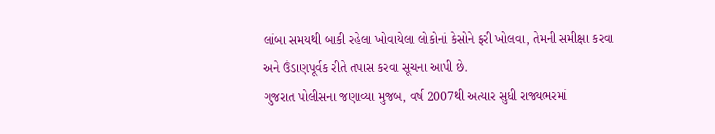લાંબા સમયથી બાકી રહેલા ખોવાયેલા લોકોનાં કેસોને ફરી ખોલવા, તેમની સમીક્ષા કરવા અને ઉંડાણપૂર્વક રીતે તપાસ કરવા સૂચના આપી છે.
ગુજરાત પોલીસના જણાવ્યા મુજબ, વર્ષ 2007થી અત્યાર સુધી રાજ્યભરમાં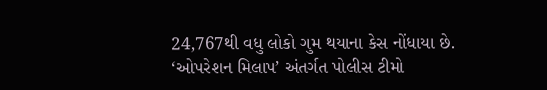24,767થી વધુ લોકો ગુમ થયાના કેસ નોંધાયા છે. ‘ઓપરેશન મિલાપ’ અંતર્ગત પોલીસ ટીમો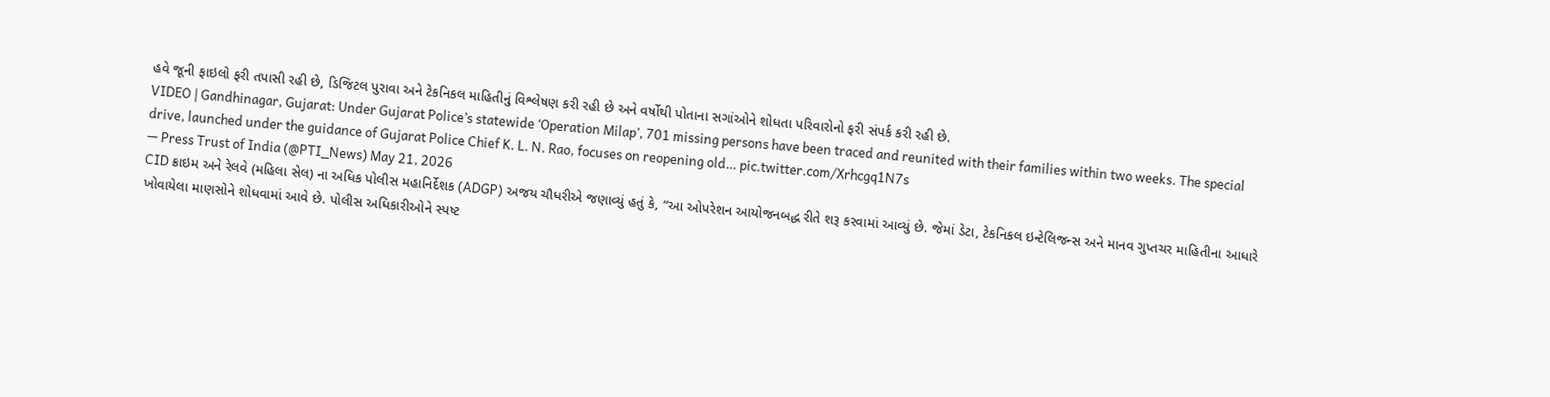હવે જૂની ફાઇલો ફરી તપાસી રહી છે, ડિજિટલ પુરાવા અને ટેકનિકલ માહિતીનું વિશ્લેષણ કરી રહી છે અને વર્ષોથી પોતાના સગાંઓને શોધતા પરિવારોનો ફરી સંપર્ક કરી રહી છે.
VIDEO | Gandhinagar, Gujarat: Under Gujarat Police’s statewide ‘Operation Milap’, 701 missing persons have been traced and reunited with their families within two weeks. The special drive, launched under the guidance of Gujarat Police Chief K. L. N. Rao, focuses on reopening old… pic.twitter.com/Xrhcgq1N7s
— Press Trust of India (@PTI_News) May 21, 2026
CID ક્રાઇમ અને રેલવે (મહિલા સેલ) ના અધિક પોલીસ મહાનિર્દેશક (ADGP) અજય ચૌધરીએ જણાવ્યું હતું કે, “આ ઓપરેશન આયોજનબદ્ધ રીતે શરૂ કરવામાં આવ્યું છે. જેમાં ડેટા, ટેકનિકલ ઇન્ટેલિજન્સ અને માનવ ગુપ્તચર માહિતીના આધારે ખોવાયેલા માણસોને શોધવામાં આવે છે. પોલીસ અધિકારીઓને સ્પષ્ટ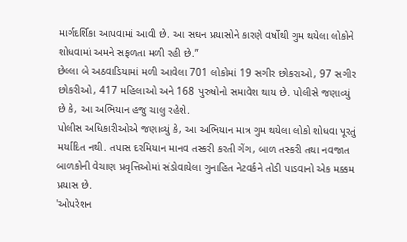માર્ગદર્શિકા આપવામાં આવી છે. આ સઘન પ્રયાસોને કારણે વર્ષોથી ગુમ થયેલા લોકોને શોધવામાં અમને સફળતા મળી રહી છે.”
છેલ્લા બે અઠવાડિયામાં મળી આવેલા 701 લોકોમાં 19 સગીર છોકરાઓ, 97 સગીર છોકરીઓ, 417 મહિલાઓ અને 168 પુરુષોનો સમાવેશ થાય છે. પોલીસે જણાવ્યું છે કે, આ અભિયાન હજુ ચાલુ રહેશે.
પોલીસ અધિકારીઓએ જણાવ્યું કે, આ અભિયાન માત્ર ગુમ થયેલા લોકો શોધવા પૂરતું મર્યાદિત નથી. તપાસ દરમિયાન માનવ તસ્કરી કરતી ગેંગ, બાળ તસ્કરી તથા નવજાત બાળકોની વેચાણ પ્રવૃત્તિઓમાં સંડોવાયેલા ગુનાહિત નેટવર્કને તોડી પાડવાનો એક મક્કમ પ્રયાસ છે.
'ઓપરેશન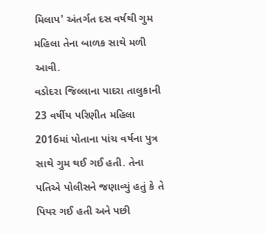મિલાપ' અંતર્ગત દસ વર્ષથી ગુમ મહિલા તેના બાળક સાથે મળી આવી.
વડોદરા જિલ્લાના પાદરા તાલુકાની 23 વર્ષીય પરિણીત મહિલા 2016માં પોતાના પાંચ વર્ષના પુત્ર સાથે ગુમ થઈ ગઈ હતી. તેના પતિએ પોલીસને જણાવ્યું હતું કે તે પિયર ગઈ હતી અને પછી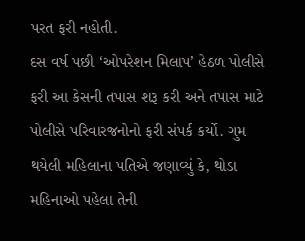પરત ફરી નહોતી.
દસ વર્ષ પછી ‘ઓપરેશન મિલાપ’ હેઠળ પોલીસે ફરી આ કેસની તપાસ શરૂ કરી અને તપાસ માટે પોલીસે પરિવારજનોનો ફરી સંપર્ક કર્યો. ગુમ થયેલી મહિલાના પતિએ જણાવ્યું કે, થોડા મહિનાઓ પહેલા તેની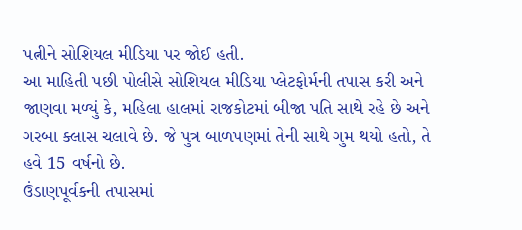પત્નીને સોશિયલ મીડિયા પર જોઈ હતી.
આ માહિતી પછી પોલીસે સોશિયલ મીડિયા પ્લેટફોર્મની તપાસ કરી અને જાણવા મળ્યું કે, મહિલા હાલમાં રાજકોટમાં બીજા પતિ સાથે રહે છે અને ગરબા ક્લાસ ચલાવે છે. જે પુત્ર બાળપણમાં તેની સાથે ગુમ થયો હતો, તે હવે 15 વર્ષનો છે.
ઉંડાણપૂર્વકની તપાસમાં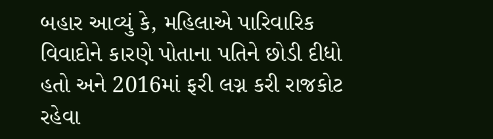બહાર આવ્યું કે, મહિલાએ પારિવારિક વિવાદોને કારણે પોતાના પતિને છોડી દીધો હતો અને 2016માં ફરી લગ્ન કરી રાજકોટ રહેવા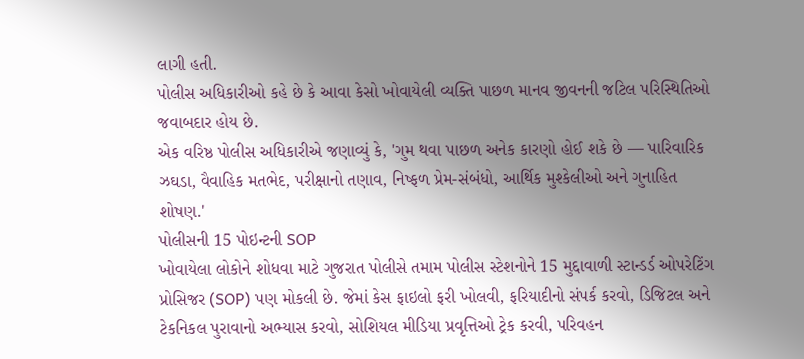લાગી હતી.
પોલીસ અધિકારીઓ કહે છે કે આવા કેસો ખોવાયેલી વ્યક્તિ પાછળ માનવ જીવનની જટિલ પરિસ્થિતિઓ જવાબદાર હોય છે.
એક વરિષ્ઠ પોલીસ અધિકારીએ જણાવ્યું કે, 'ગુમ થવા પાછળ અનેક કારણો હોઈ શકે છે — પારિવારિક ઝઘડા, વૈવાહિક મતભેદ, પરીક્ષાનો તણાવ, નિષ્ફળ પ્રેમ-સંબંધો, આર્થિક મુશ્કેલીઓ અને ગુનાહિત શોષણ.'
પોલીસની 15 પોઇન્ટની SOP
ખોવાયેલા લોકોને શોધવા માટે ગુજરાત પોલીસે તમામ પોલીસ સ્ટેશનોને 15 મુદ્દાવાળી સ્ટાન્ડર્ડ ઓપરેટિંગ પ્રોસિજર (SOP) પણ મોકલી છે. જેમાં કેસ ફાઇલો ફરી ખોલવી, ફરિયાદીનો સંપર્ક કરવો, ડિજિટલ અને ટેકનિકલ પુરાવાનો અભ્યાસ કરવો, સોશિયલ મીડિયા પ્રવૃત્તિઓ ટ્રેક કરવી, પરિવહન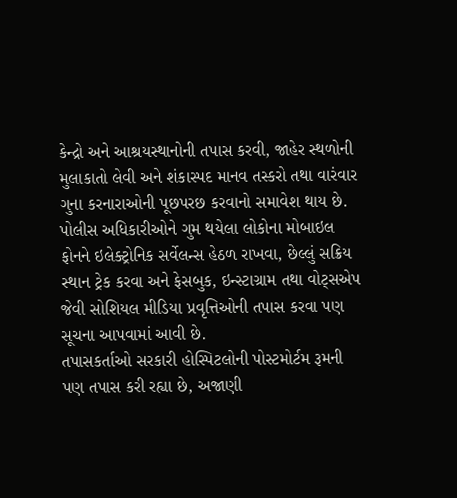કેન્દ્રો અને આશ્રયસ્થાનોની તપાસ કરવી, જાહેર સ્થળોની મુલાકાતો લેવી અને શંકાસ્પદ માનવ તસ્કરો તથા વારંવાર ગુના કરનારાઓની પૂછપરછ કરવાનો સમાવેશ થાય છે.
પોલીસ અધિકારીઓને ગુમ થયેલા લોકોના મોબાઇલ ફોનને ઇલેક્ટ્રોનિક સર્વેલન્સ હેઠળ રાખવા, છેલ્લું સક્રિય સ્થાન ટ્રેક કરવા અને ફેસબુક, ઇન્સ્ટાગ્રામ તથા વોટ્સએપ જેવી સોશિયલ મીડિયા પ્રવૃત્તિઓની તપાસ કરવા પણ સૂચના આપવામાં આવી છે.
તપાસકર્તાઓ સરકારી હોસ્પિટલોની પોસ્ટમોર્ટમ રૂમની પણ તપાસ કરી રહ્યા છે, અજાણી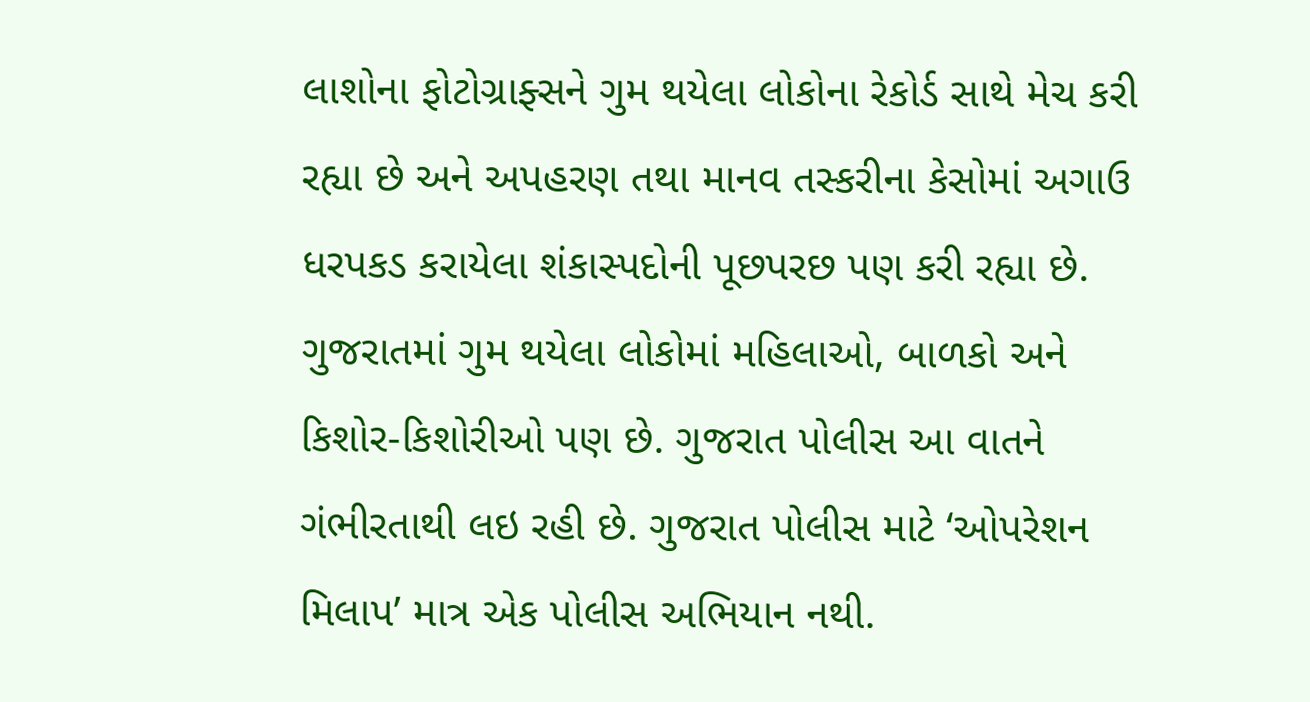લાશોના ફોટોગ્રાફ્સને ગુમ થયેલા લોકોના રેકોર્ડ સાથે મેચ કરી રહ્યા છે અને અપહરણ તથા માનવ તસ્કરીના કેસોમાં અગાઉ ધરપકડ કરાયેલા શંકાસ્પદોની પૂછપરછ પણ કરી રહ્યા છે.
ગુજરાતમાં ગુમ થયેલા લોકોમાં મહિલાઓ, બાળકો અને કિશોર-કિશોરીઓ પણ છે. ગુજરાત પોલીસ આ વાતને ગંભીરતાથી લઇ રહી છે. ગુજરાત પોલીસ માટે ‘ઓપરેશન મિલાપ’ માત્ર એક પોલીસ અભિયાન નથી.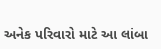અનેક પરિવારો માટે આ લાંબા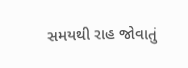સમયથી રાહ જોવાતું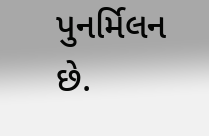પુનર્મિલન છે.